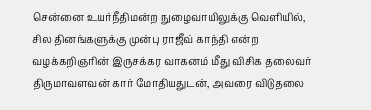சென்னை உயர்நீதிமன்ற நுழைவாயிலுக்கு வெளியில், சில தினங்களுக்கு முன்பு ராஜீவ் காந்தி என்ற வழக்கறிஞரின் இருசக்கர வாகனம் மீது விசிக தலைவர் திருமாவளவன் கார் மோதியதுடன், அவரை விடுதலை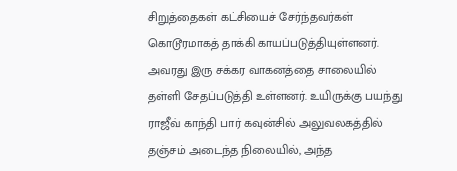சிறுத்தைகள் கட்சியைச் சேர்ந்தவர்கள் கொடூரமாகத் தாக்கி காயப்படுத்தியுள்ளனர். அவரது இரு சக்கர வாகனத்தை சாலையில் தள்ளி சேதப்படுத்தி உள்ளனர். உயிருக்கு பயந்து ராஜீவ் காந்தி பார் கவுன்சில் அலுவலகத்தில் தஞ்சம் அடைந்த நிலையில், அந்த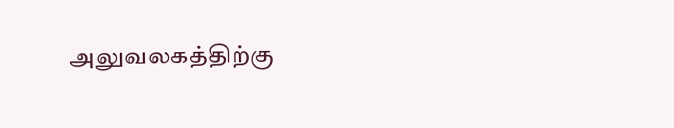அலுவலகத்திற்கு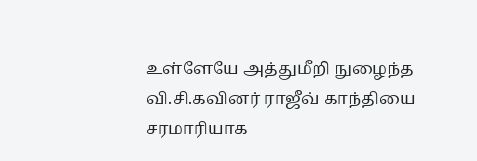உள்ளேயே அத்துமீறி நுழைந்த வி.சி.கவினர் ராஜீவ் காந்தியை சரமாரியாக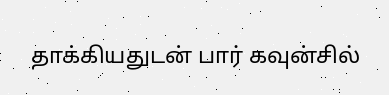தாக்கியதுடன் பார் கவுன்சில்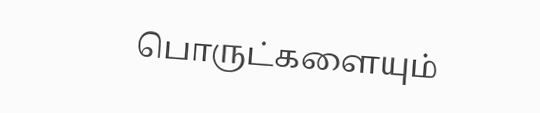பொருட்களையும்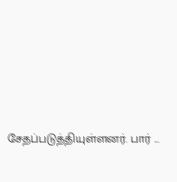சேதப்படுத்தியுள்ளனர். பார் ...